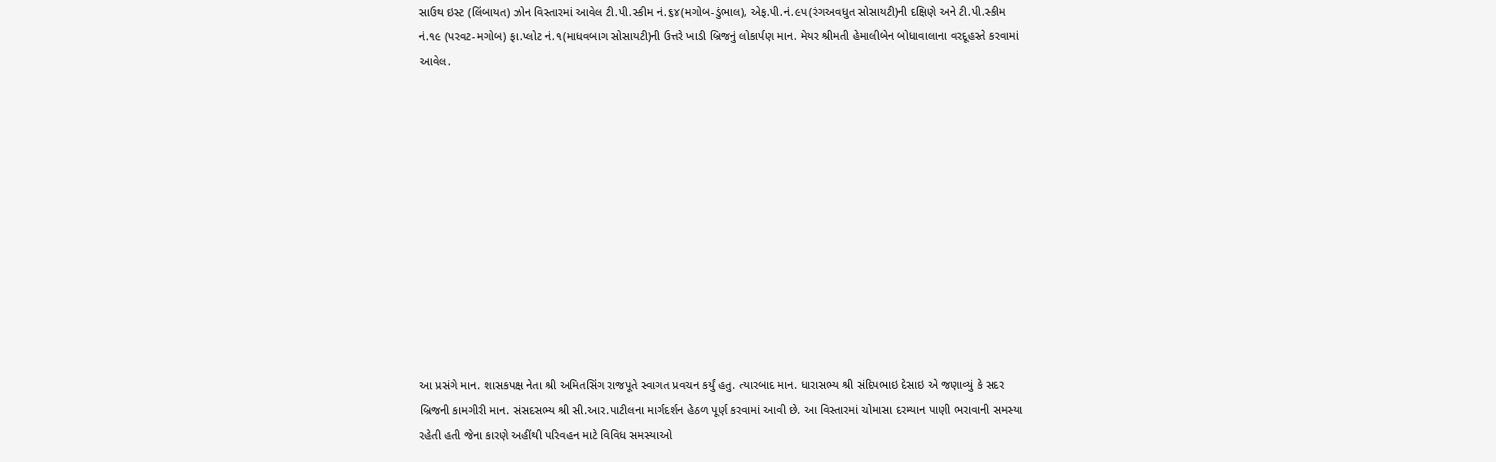સાઉથ ઇસ્ટ (લિંબાયત) ઝોન વિસ્તારમાં આવેલ ટી.પી.સ્કીમ નં.૬૪(મગોબ-ડુંભાલ), એફ.પી.નં.૯પ(રંગઅવધુત સોસાયટી)ની દક્ષિણે અને ટી.પી.સ્કીમ નં.૧૯ (પરવટ-મગોબ) ફા.પ્લોટ નં.૧(માધવબાગ સોસાયટી)ની ઉત્તરે ખાડી બ્રિજનું લોકાર્પણ માન. મેયર શ્રીમતી હેમાલીબેન બોધાવાલાના વરદૂહસ્તે કરવામાં આવેલ.












આ પ્રસંગે માન. શાસકપક્ષ નેતા શ્રી અમિતસિંગ રાજપૂતે સ્વાગત પ્રવચન કર્યું હતુ. ત્યારબાદ માન. ધારાસભ્ય શ્રી સંદિપભાઇ દેસાઇ એ જણાવ્યું કે સદર બ્રિજની કામગીરી માન. સંસદસભ્ય શ્રી સી.આર.પાટીલના માર્ગદર્શન હેઠળ પૂર્ણ કરવામાં આવી છે. આ વિસ્તારમાં ચોમાસા દરમ્યાન પાણી ભરાવાની સમસ્યા રહેતી હતી જેના કારણે અહીંથી પરિવહન માટે વિવિધ સમસ્યાઓ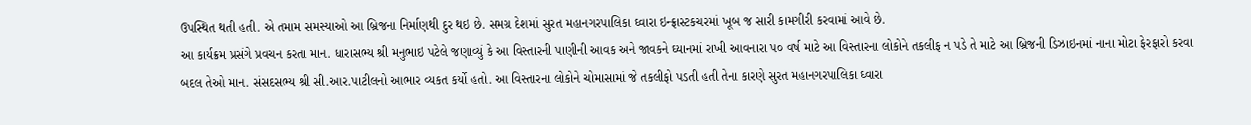ઉપસ્થિત થતી હતી. એ તમામ સમસ્યાઓ આ બ્રિજના નિર્માણથી દુર થઇ છે. સમગ્ર દેશમાં સુરત મહાનગરપાલિકા ઘ્વારા ઇન્ફ્રાસ્ટકચરમાં ખૂબ જ સારી કામગીરી કરવામાં આવે છે.
આ કાર્યક્રમ પ્રસંગે પ્રવચન કરતા માન. ધારાસભ્ય શ્રી મનુભાઇ પટેલે જણાવ્યું કે આ વિસ્તારની પાણીની આવક અને જાવકને ઘ્યાનમાં રાખી આવનારા પ૦ વર્ષ માટે આ વિસ્તારના લોકોને તકલીફ ન પડે તે માટે આ બ્રિજની ડિઝાઇનમાં નાના મોટા ફેરફારો કરવા બદલ તેઓ માન. સંસદસભ્ય શ્રી સી.આર.પાટીલનો આભાર વ્યકત કર્યો હતો. આ વિસ્તારના લોકોને ચોમાસામાં જે તકલીફો પડતી હતી તેના કારણે સુરત મહાનગરપાલિકા ઘ્વારા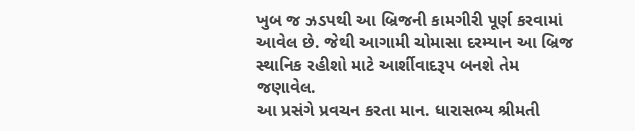ખુબ જ ઝડપથી આ બ્રિજની કામગીરી પૂર્ણ કરવામાં આવેલ છે. જેથી આગામી ચોમાસા દરમ્યાન આ બ્રિજ સ્થાનિક રહીશો માટે આર્શીવાદરૂપ બનશે તેમ જણાવેલ.
આ પ્રસંગે પ્રવચન કરતા માન. ધારાસભ્ય શ્રીમતી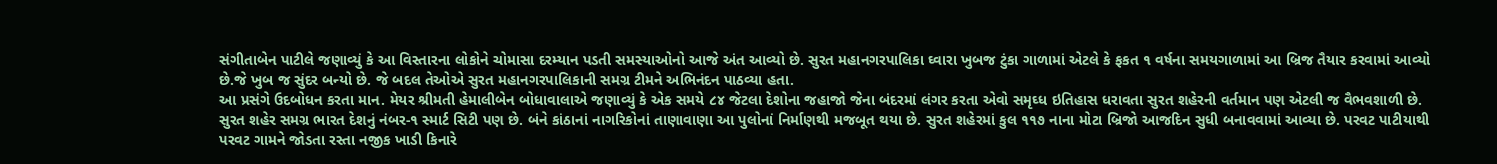સંગીતાબેન પાટીલે જણાવ્યું કે આ વિસ્તારના લોકોને ચોમાસા દરમ્યાન પડતી સમસ્યાઓનો આજે અંત આવ્યો છે. સુરત મહાનગરપાલિકા ઘ્વારા ખુબજ ટુંકા ગાળામાં એટલે કે ફકત ૧ વર્ષના સમયગાળામાં આ બ્રિજ તૈયાર કરવામાં આવ્યો છે.જે ખુબ જ સુંદર બન્યો છે. જે બદલ તેઓએ સુરત મહાનગરપાલિકાની સમગ્ર ટીમને અભિનંદન પાઠવ્યા હતા.
આ પ્રસંગે ઉદબોધન કરતા માન. મેયર શ્રીમતી હેમાલીબેન બોધાવાલાએ જણાવ્યું કે એક સમયે ૮૪ જેટલા દેશોના જહાજો જેના બંદરમાં લંગર કરતા એવો સમૃઘ્ધ ઇતિહાસ ધરાવતા સુરત શહેરની વર્તમાન પણ એટલી જ વૈભવશાળી છે. સુરત શહેર સમગ્ર ભારત દેશનું નંબર-૧ સ્માર્ટ સિટી પણ છે. બંને કાંઠાનાં નાગરિકોનાં તાણાવાણા આ પુલોનાં નિર્માણથી મજબૂત થયા છે. સુરત શહેરમાં કુલ ૧૧૭ નાના મોટા બ્રિજો આજદિન સુધી બનાવવામાં આવ્યા છે. પરવટ પાટીયાથી પરવટ ગામને જોડતા રસ્તા નજીક ખાડી કિનારે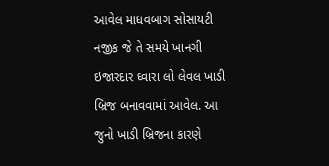આવેલ માધવબાગ સોસાયટી નજીક જે તે સમયે ખાનગી ઇજારદાર ઘ્વારા લો લેવલ ખાડી બ્રિજ બનાવવામાં આવેલ. આ જુનો ખાડી બ્રિજના કારણે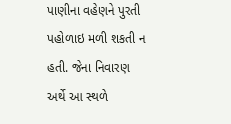પાણીના વહેણને પુરતી પહોળાઇ મળી શકતી ન હતી. જેના નિવારણ અર્થે આ સ્થળે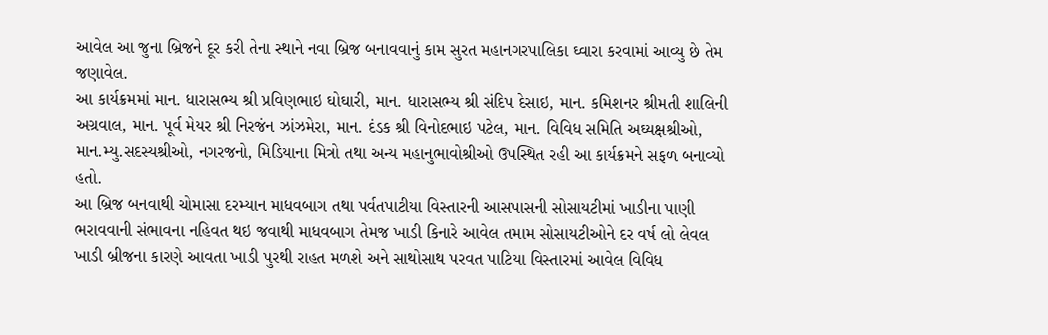આવેલ આ જુના બ્રિજને દૂર કરી તેના સ્થાને નવા બ્રિજ બનાવવાનું કામ સુરત મહાનગરપાલિકા ઘ્વારા કરવામાં આવ્યુ છે તેમ જણાવેલ.
આ કાર્યક્રમમાં માન. ધારાસભ્ય શ્રી પ્રવિણભાઇ ઘોઘારી, માન. ધારાસભ્ય શ્રી સંદિપ દેસાઇ, માન. કમિશનર શ્રીમતી શાલિની અગ્રવાલ, માન. પૂર્વ મેયર શ્રી નિરજંન ઝાંઝમેરા, માન. દંડક શ્રી વિનોદભાઇ પટેલ, માન. વિવિધ સમિતિ અઘ્યક્ષશ્રીઓ, માન.મ્યુ.સદસ્યશ્રીઓ, નગરજનો, મિડિયાના મિત્રો તથા અન્ય મહાનુભાવોશ્રીઓ ઉપસ્થિત રહી આ કાર્યક્રમને સફળ બનાવ્યો હતો.
આ બ્રિજ બનવાથી ચોમાસા દરમ્યાન માધવબાગ તથા પર્વતપાટીયા વિસ્તારની આસપાસની સોસાયટીમાં ખાડીના પાણી ભરાવવાની સંભાવના નહિવત થઇ જવાથી માધવબાગ તેમજ ખાડી કિનારે આવેલ તમામ સોસાયટીઓને દર વર્ષ લો લેવલ ખાડી બ્રીજના કારણે આવતા ખાડી પુરથી રાહત મળશે અને સાથોસાથ પરવત પાટિયા વિસ્તારમાં આવેલ વિવિધ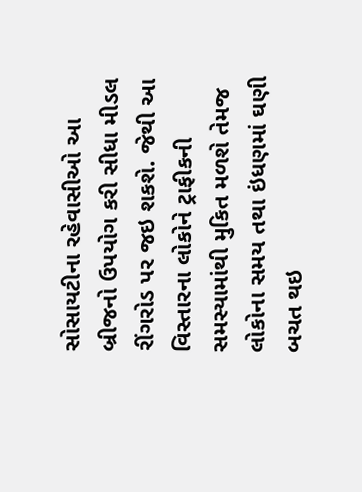સોસાયટીના રહેવાસીઓ આ બ્રીજનો ઉપયોગ કરી સીધા મીડલ રીંગરોડ પર જઇ શકશે. જેથી આ વિસ્તારના લોકોને ટ્રાફીકની સમસ્યામાંથી મુકિત મળશે તેમજ લોકોના સમય તથા ઇંધણમાં ઘણી બચત થઇ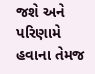જશે અને પરિણામે હવાના તેમજ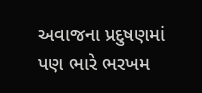અવાજના પ્રદુષણમાં પણ ભારે ભરખમ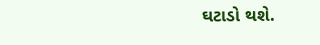ઘટાડો થશે.